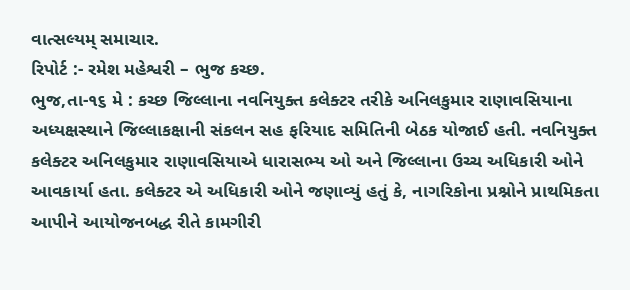વાત્સલ્યમ્ સમાચાર.
રિપોર્ટ :- રમેશ મહેશ્વરી – ભુજ કચ્છ.
ભુજ,તા-૧૬ મે : કચ્છ જિલ્લાના નવનિયુક્ત કલેક્ટર તરીકે અનિલકુમાર રાણાવસિયાના અધ્યક્ષસ્થાને જિલ્લાકક્ષાની સંકલન સહ ફરિયાદ સમિતિની બેઠક યોજાઈ હતી. નવનિયુક્ત કલેક્ટર અનિલકુમાર રાણાવસિયાએ ધારાસભ્ય ઓ અને જિલ્લાના ઉચ્ચ અધિકારી ઓને આવકાર્યા હતા. કલેક્ટર એ અધિકારી ઓને જણાવ્યું હતું કે, નાગરિકોના પ્રશ્નોને પ્રાથમિકતા આપીને આયોજનબદ્ધ રીતે કામગીરી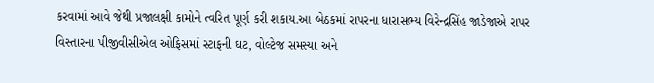કરવામાં આવે જેથી પ્રજાલક્ષી કામોને ત્વરિત પૂર્ણ કરી શકાય.આ બેઠકમાં રાપરના ધારાસભ્ય વિરેન્દ્રસિંહ જાડેજાએ રાપર વિસ્તારના પીજીવીસીએલ ઓફિસમાં સ્ટાફની ઘટ, વોલ્ટેજ સમસ્યા અને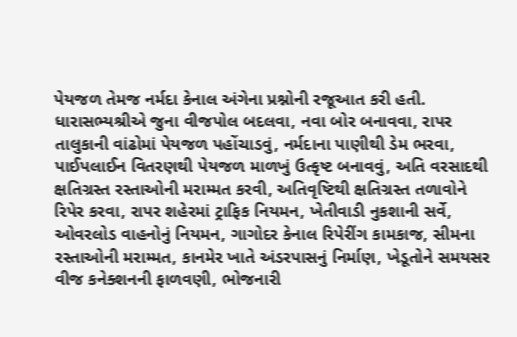પેયજળ તેમજ નર્મદા કેનાલ અંગેના પ્રશ્નોની રજૂઆત કરી હતી. ધારાસભ્યશ્રીએ જુના વીજપોલ બદલવા, નવા બોર બનાવવા, રાપર તાલુકાની વાંઢોમાં પેયજળ પહોંચાડવું, નર્મદાના પાણીથી ડેમ ભરવા, પાઈપલાઈન વિતરણથી પેયજળ માળખું ઉત્કૃષ્ટ બનાવવું, અતિ વરસાદથી ક્ષતિગ્રસ્ત રસ્તાઓની મરામ્મત કરવી, અતિવૃષ્ટિથી ક્ષતિગ્રસ્ત તળાવોને રિપેર કરવા, રાપર શહેરમાં ટ્રાફિક નિયમન, ખેતીવાડી નુકશાની સર્વે, ઓવરલોડ વાહનોનું નિયમન, ગાગોદર કેનાલ રિપેરીંગ કામકાજ, સીમના રસ્તાઓની મરામ્મત, કાનમેર ખાતે અંડરપાસનું નિર્માણ, ખેડૂતોને સમયસર વીજ કનેક્શનની ફાળવણી, ભોજનારી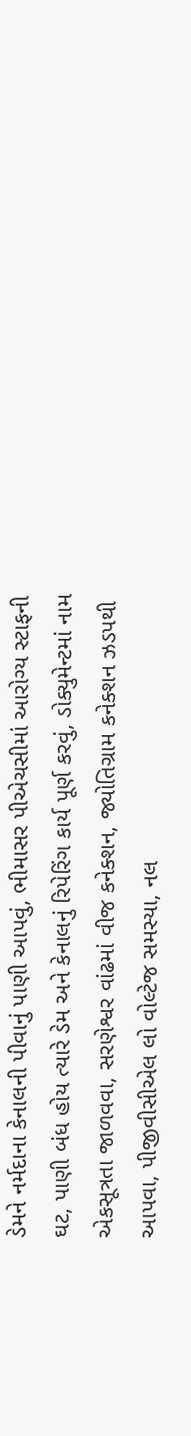ડેમને નર્મદાના કેનાલની પીવાનું પાણી આપવું, ભીમાસર પીએચસીમાં આરોગ્ય સ્ટાફની ઘટ, પાણી બંધ હોય ત્યારે ડેમ અને કેનાલનું રિપેરિંગ કાર્ય પૂર્ણ કરવું, ડોક્યુમેન્ટમાં નામ એકસૂત્રતા જાળવવા, સરણેશ્વર વાંઢમાં વીજ કનેક્શન, જ્યોતિગ્રામ કનેક્શન ઝડપથી આપવા, પીજીવીસીએલ લો વોલ્ટેજ સમસ્યા, નલ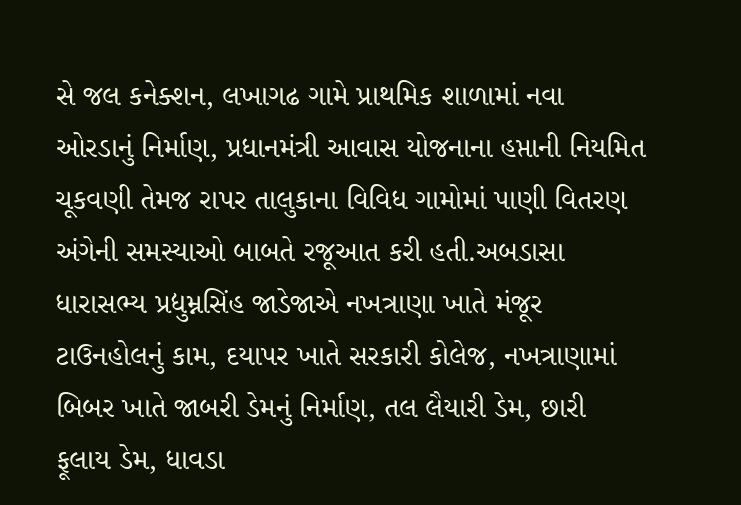સે જલ કનેક્શન, લખાગઢ ગામે પ્રાથમિક શાળામાં નવા ઓરડાનું નિર્માણ, પ્રધાનમંત્રી આવાસ યોજનાના હપ્તાની નિયમિત ચૂકવણી તેમજ રાપર તાલુકાના વિવિધ ગામોમાં પાણી વિતરણ અંગેની સમસ્યાઓ બાબતે રજૂઆત કરી હતી.અબડાસા ધારાસભ્ય પ્રદ્યુમ્નસિંહ જાડેજાએ નખત્રાણા ખાતે મંજૂર ટાઉનહોલનું કામ, દયાપર ખાતે સરકારી કોલેજ, નખત્રાણામાં બિબર ખાતે જાબરી ડેમનું નિર્માણ, તલ લૈયારી ડેમ, છારી ફૂલાય ડેમ, ધાવડા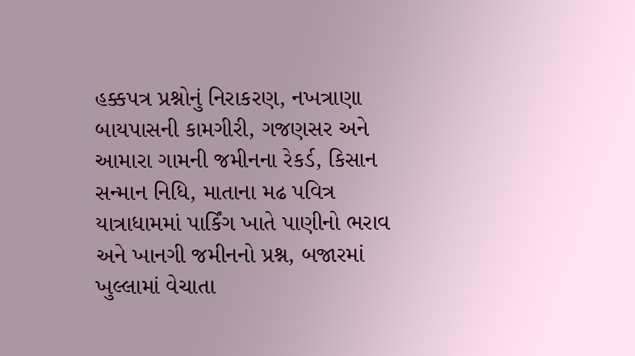હક્કપત્ર પ્રશ્નોનું નિરાકરણ, નખત્રાણા બાયપાસની કામગીરી, ગજણસર અને આમારા ગામની જમીનના રેકર્ડ, કિસાન સન્માન નિધિ, માતાના મઢ પવિત્ર યાત્રાધામમાં પાર્કિંગ ખાતે પાણીનો ભરાવ અને ખાનગી જમીનનો પ્રશ્ન, બજારમાં ખુલ્લામાં વેચાતા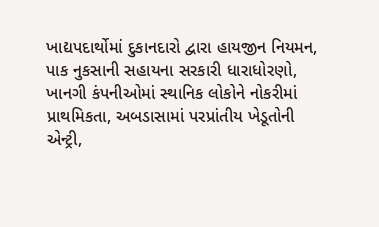ખાદ્યપદાર્થોમાં દુકાનદારો દ્વારા હાયજીન નિયમન, પાક નુકસાની સહાયના સરકારી ધારાધોરણો, ખાનગી કંપનીઓમાં સ્થાનિક લોકોને નોકરીમાં પ્રાથમિકતા, અબડાસામાં પરપ્રાંતીય ખેડૂતોની એન્ટ્રી,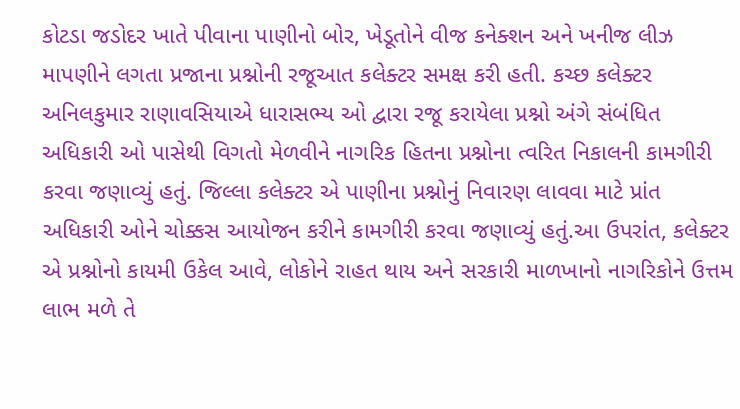કોટડા જડોદર ખાતે પીવાના પાણીનો બોર, ખેડૂતોને વીજ કનેક્શન અને ખનીજ લીઝ માપણીને લગતા પ્રજાના પ્રશ્નોની રજૂઆત કલેક્ટર સમક્ષ કરી હતી. કચ્છ કલેક્ટર અનિલકુમાર રાણાવસિયાએ ધારાસભ્ય ઓ દ્વારા રજૂ કરાયેલા પ્રશ્નો અંગે સંબંધિત અધિકારી ઓ પાસેથી વિગતો મેળવીને નાગરિક હિતના પ્રશ્નોના ત્વરિત નિકાલની કામગીરી કરવા જણાવ્યું હતું. જિલ્લા કલેક્ટર એ પાણીના પ્રશ્નોનું નિવારણ લાવવા માટે પ્રાંત અધિકારી ઓને ચોક્કસ આયોજન કરીને કામગીરી કરવા જણાવ્યું હતું.આ ઉપરાંત, કલેક્ટર એ પ્રશ્નોનો કાયમી ઉકેલ આવે, લોકોને રાહત થાય અને સરકારી માળખાનો નાગરિકોને ઉત્તમ લાભ મળે તે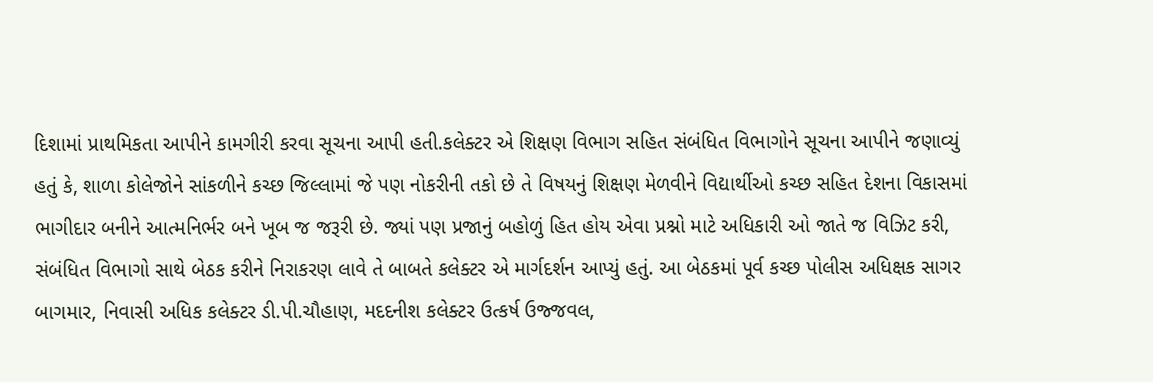દિશામાં પ્રાથમિકતા આપીને કામગીરી કરવા સૂચના આપી હતી.કલેક્ટર એ શિક્ષણ વિભાગ સહિત સંબંધિત વિભાગોને સૂચના આપીને જણાવ્યું હતું કે, શાળા કોલેજોને સાંકળીને કચ્છ જિલ્લામાં જે પણ નોકરીની તકો છે તે વિષયનું શિક્ષણ મેળવીને વિદ્યાર્થીઓ કચ્છ સહિત દેશના વિકાસમાં ભાગીદાર બનીને આત્મનિર્ભર બને ખૂબ જ જરૂરી છે. જ્યાં પણ પ્રજાનું બહોળું હિત હોય એવા પ્રશ્નો માટે અધિકારી ઓ જાતે જ વિઝિટ કરી, સંબંધિત વિભાગો સાથે બેઠક કરીને નિરાકરણ લાવે તે બાબતે કલેક્ટર એ માર્ગદર્શન આપ્યું હતું. આ બેઠકમાં પૂર્વ કચ્છ પોલીસ અધિક્ષક સાગર બાગમાર, નિવાસી અધિક કલેક્ટર ડી.પી.ચૌહાણ, મદદનીશ કલેક્ટર ઉત્કર્ષ ઉજ્જવલ,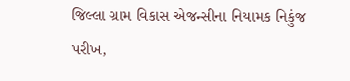જિલ્લા ગ્રામ વિકાસ એજન્સીના નિયામક નિકુંજ પરીખ,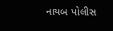નાયબ પોલીસ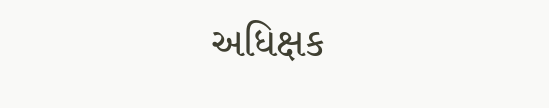અધિક્ષક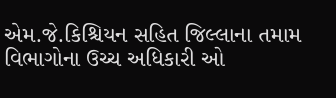એમ.જે.કિશ્ચિયન સહિત જિલ્લાના તમામ વિભાગોના ઉચ્ચ અધિકારી ઓ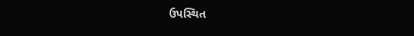ઉપસ્થિત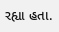રહ્યા હતા.